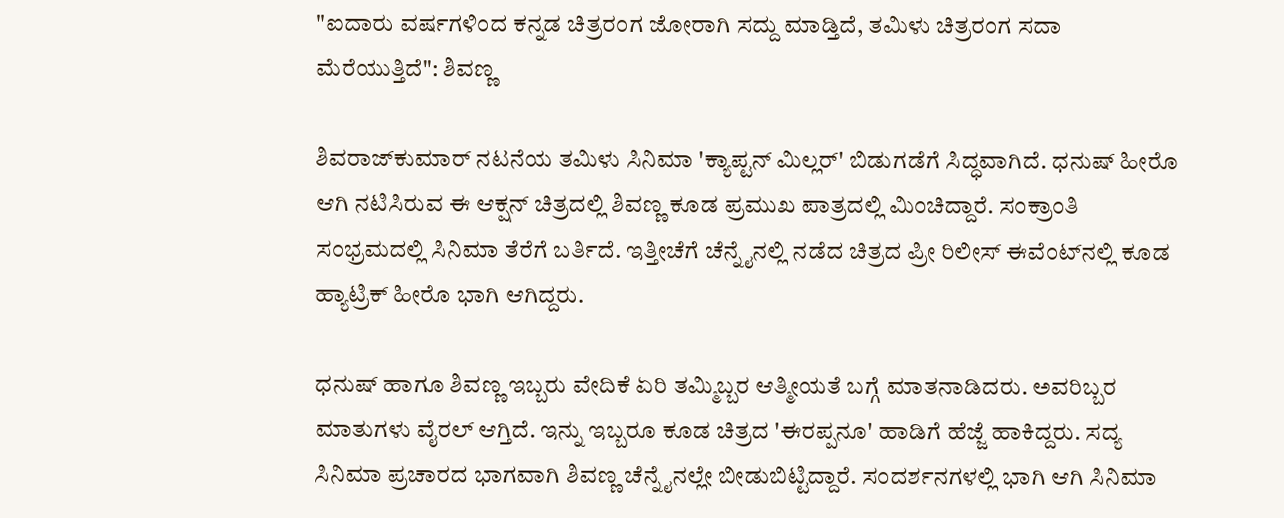"ಐದಾರು ವರ್ಷಗಳಿಂದ ಕನ್ನಡ ಚಿತ್ರರಂಗ ಜೋರಾಗಿ ಸದ್ದು ಮಾಡ್ತಿದೆ, ತಮಿಳು ಚಿತ್ರರಂಗ ಸದಾ ಮೆರೆಯುತ್ತಿದೆ": ಶಿವಣ್ಣ

ಶಿವರಾಜ್‌ಕುಮಾರ್ ನಟನೆಯ ತಮಿಳು ಸಿನಿಮಾ 'ಕ್ಯಾಪ್ಟನ್ ಮಿಲ್ಲರ್' ಬಿಡುಗಡೆಗೆ ಸಿದ್ಧವಾಗಿದೆ. ಧನುಷ್ ಹೀರೊ ಆಗಿ ನಟಿಸಿರುವ ಈ ಆಕ್ಷನ್ ಚಿತ್ರದಲ್ಲಿ ಶಿವಣ್ಣ ಕೂಡ ಪ್ರಮುಖ ಪಾತ್ರದಲ್ಲಿ ಮಿಂಚಿದ್ದಾರೆ. ಸಂಕ್ರಾಂತಿ ಸಂಭ್ರಮದಲ್ಲಿ ಸಿನಿಮಾ ತೆರೆಗೆ ಬರ್ತಿದೆ. ಇತ್ತೀಚೆಗೆ ಚೆನ್ನೈನಲ್ಲಿ ನಡೆದ ಚಿತ್ರದ ಪ್ರೀ ರಿಲೀಸ್ ಈವೆಂಟ್‌ನಲ್ಲಿ ಕೂಡ ಹ್ಯಾಟ್ರಿಕ್ ಹೀರೊ ಭಾಗಿ ಆಗಿದ್ದರು.

ಧನುಷ್ ಹಾಗೂ ಶಿವಣ್ಣ ಇಬ್ಬರು ವೇದಿಕೆ ಏರಿ ತಮ್ಮಿಬ್ಬರ ಆತ್ಮೀಯತೆ ಬಗ್ಗೆ ಮಾತನಾಡಿದರು. ಅವರಿಬ್ಬರ ಮಾತುಗಳು ವೈರಲ್ ಆಗ್ತಿದೆ. ಇನ್ನು ಇಬ್ಬರೂ ಕೂಡ ಚಿತ್ರದ 'ಈರಪ್ಪನೂ' ಹಾಡಿಗೆ ಹೆಜ್ಜೆ ಹಾಕಿದ್ದರು. ಸದ್ಯ ಸಿನಿಮಾ ಪ್ರಚಾರದ ಭಾಗವಾಗಿ ಶಿವಣ್ಣ ಚೆನ್ನೈನಲ್ಲೇ ಬೀಡುಬಿಟ್ಟಿದ್ದಾರೆ. ಸಂದರ್ಶನಗಳಲ್ಲಿ ಭಾಗಿ ಆಗಿ ಸಿನಿಮಾ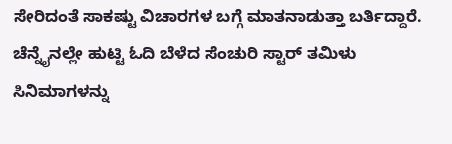ಸೇರಿದಂತೆ ಸಾಕಷ್ಟು ವಿಚಾರಗಳ ಬಗ್ಗೆ ಮಾತನಾಡುತ್ತಾ ಬರ್ತಿದ್ದಾರೆ. ಚೆನ್ನೈನಲ್ಲೇ ಹುಟ್ಟಿ ಓದಿ ಬೆಳೆದ ಸೆಂಚುರಿ ಸ್ಟಾರ್ ತಮಿಳು ಸಿನಿಮಾಗಳನ್ನು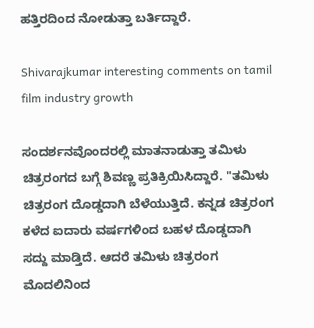ಹತ್ತಿರದಿಂದ ನೋಡುತ್ತಾ ಬರ್ತಿದ್ದಾರೆ.

Shivarajkumar interesting comments on tamil film industry growth

ಸಂದರ್ಶನವೊಂದರಲ್ಲಿ ಮಾತನಾಡುತ್ತಾ ತಮಿಳು ಚಿತ್ರರಂಗದ ಬಗ್ಗೆ ಶಿವಣ್ಣ ಪ್ರತಿಕ್ರಿಯಿಸಿದ್ದಾರೆ. "ತಮಿಳು ಚಿತ್ರರಂಗ ದೊಡ್ಡದಾಗಿ ಬೆಳೆಯುತ್ತಿದೆ. ಕನ್ನಡ ಚಿತ್ರರಂಗ ಕಳೆದ ಐದಾರು ವರ್ಷಗಳಿಂದ ಬಹಳ ದೊಡ್ಡದಾಗಿ ಸದ್ದು ಮಾಡ್ತಿದೆ. ಆದರೆ ತಮಿಳು ಚಿತ್ರರಂಗ ಮೊದಲಿನಿಂದ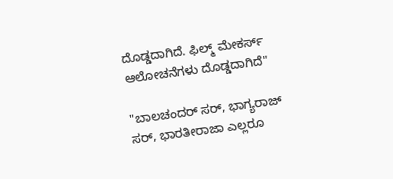ದೊಡ್ಡದಾಗಿದೆ. ಫಿಲ್ಮ್ ಮೇಕರ್ಸ್ ಆಲೋಚನೆಗಳು ದೊಡ್ಡದಾಗಿದೆ"

"ಬಾಲಚಂದರ್ ಸರ್, ಭಾಗ್ಯರಾಜ್ ಸರ್, ಭಾರತೀರಾಜಾ ಎಲ್ಲರೂ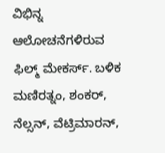ವಿಭಿನ್ನ ಆಲೋಚನೆಗಳಿರುವ ಫಿಲ್ಮ್ ಮೇಕರ್ಸ್. ಬಳಿಕ ಮಣಿರತ್ನಂ, ಶಂಕರ್, ನೆಲ್ಸನ್, ವೆಟ್ರಿಮಾರನ್,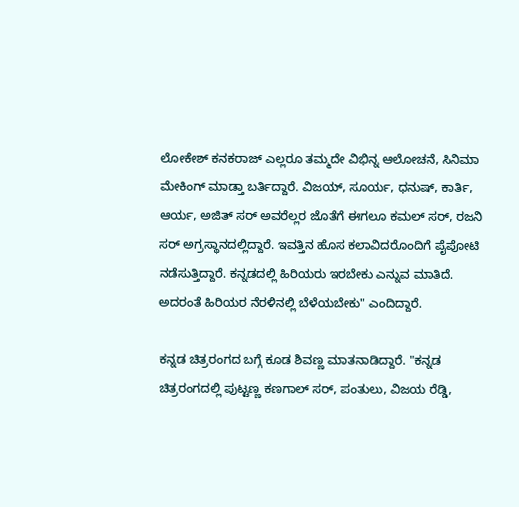ಲೋಕೇಶ್ ಕನಕರಾಜ್ ಎಲ್ಲರೂ ತಮ್ಮದೇ ವಿಭಿನ್ನ ಆಲೋಚನೆ, ಸಿನಿಮಾ ಮೇಕಿಂಗ್ ಮಾಡ್ತಾ ಬರ್ತಿದ್ದಾರೆ. ವಿಜಯ್, ಸೂರ್ಯ, ಧನುಷ್, ಕಾರ್ತಿ, ಆರ್ಯ, ಅಜಿತ್ ಸರ್ ಅವರೆಲ್ಲರ ಜೊತೆಗೆ ಈಗಲೂ ಕಮಲ್ ಸರ್, ರಜನಿ ಸರ್ ಅಗ್ರಸ್ಥಾನದಲ್ಲಿದ್ದಾರೆ. ಇವತ್ತಿನ ಹೊಸ ಕಲಾವಿದರೊಂದಿಗೆ ಪೈಪೋಟಿ ನಡೆಸುತ್ತಿದ್ದಾರೆ. ಕನ್ನಡದಲ್ಲಿ ಹಿರಿಯರು ಇರಬೇಕು ಎನ್ನುವ ಮಾತಿದೆ. ಅದರಂತೆ ಹಿರಿಯರ ನೆರಳಿನಲ್ಲಿ ಬೆಳೆಯಬೇಕು" ಎಂದಿದ್ದಾರೆ.

ಕನ್ನಡ ಚಿತ್ರರಂಗದ ಬಗ್ಗೆ ಕೂಡ ಶಿವಣ್ಣ ಮಾತನಾಡಿದ್ದಾರೆ. "ಕನ್ನಡ ಚಿತ್ರರಂಗದಲ್ಲಿ ಪುಟ್ಟಣ್ಣ ಕಣಗಾಲ್ ಸರ್, ಪಂತುಲು, ವಿಜಯ ರೆಡ್ಡಿ,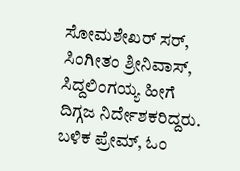ಸೋಮಶೇಖರ್ ಸರ್, ಸಿಂಗೀತಂ ಶ್ರೀನಿವಾಸ್, ಸಿದ್ದಲಿಂಗಯ್ಯ ಹೀಗೆ ದಿಗ್ಗಜ ನಿರ್ದೇಶಕರಿದ್ದರು. ಬಳಿಕ ಪ್ರೇಮ್, ಓಂ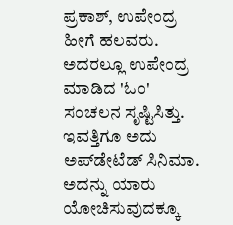ಪ್ರಕಾಶ್, ಉಪೇಂದ್ರ ಹೀಗೆ ಹಲವರು. ಅದರಲ್ಲೂ ಉಪೇಂದ್ರ ಮಾಡಿದ 'ಓಂ' ಸಂಚಲನ ಸೃಷ್ಟಿಸಿತ್ತು. ಇವತ್ತಿಗೂ ಅದು ಅಪ್‌ಡೇಟೆಡ್ ಸಿನಿಮಾ. ಅದನ್ನು ಯಾರು ಯೋಚಿಸುವುದಕ್ಕೂ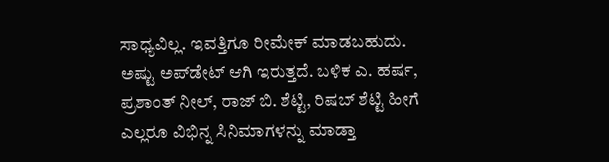ಸಾಧ್ಯವಿಲ್ಲ. ಇವತ್ತಿಗೂ ರೀಮೇಕ್ ಮಾಡಬಹುದು. ಅಷ್ಟು ಅಪ್‌ಡೇಟ್‌ ಆಗಿ ಇರುತ್ತದೆ. ಬಳಿಕ ಎ. ಹರ್ಷ, ಪ್ರಶಾಂತ್ ನೀಲ್, ರಾಜ್ ಬಿ. ಶೆಟ್ಟಿ, ರಿಷಬ್ ಶೆಟ್ಟಿ ಹೀಗೆ ಎಲ್ಲರೂ ವಿಭಿನ್ನ ಸಿನಿಮಾಗಳನ್ನು ಮಾಡ್ತಾ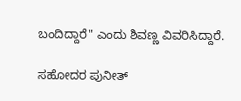ಬಂದಿದ್ದಾರೆ" ಎಂದು ಶಿವಣ್ಣ ವಿವರಿಸಿದ್ದಾರೆ.

ಸಹೋದರ ಪುನೀತ್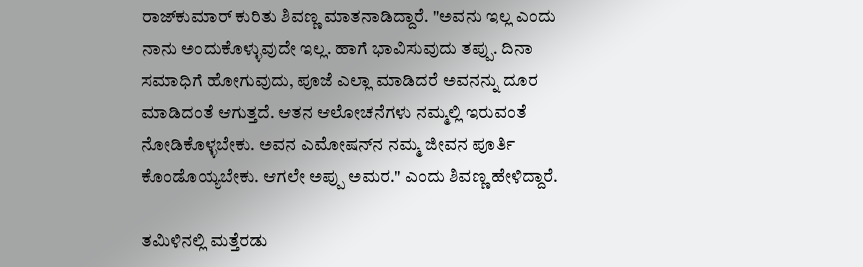ರಾಜ್‌ಕುಮಾರ್ ಕುರಿತು ಶಿವಣ್ಣ ಮಾತನಾಡಿದ್ದಾರೆ. "ಅವನು ಇಲ್ಲ ಎಂದು ನಾನು ಅಂದುಕೊಳ್ಳುವುದೇ ಇಲ್ಲ. ಹಾಗೆ ಭಾವಿಸುವುದು ತಪ್ಪು. ದಿನಾ ಸಮಾಧಿಗೆ ಹೋಗುವುದು, ಪೂಜೆ ಎಲ್ಲಾ ಮಾಡಿದರೆ ಅವನನ್ನು ದೂರ ಮಾಡಿದಂತೆ ಆಗುತ್ತದೆ. ಆತನ ಆಲೋಚನೆಗಳು ನಮ್ಮಲ್ಲಿ ಇರುವಂತೆ ನೋಡಿಕೊಳ್ಳಬೇಕು. ಅವನ ಎಮೋಷನ್‌ನ ನಮ್ಮ ಜೀವನ ಪೂರ್ತಿ ಕೊಂಡೊಯ್ಯಬೇಕು. ಆಗಲೇ ಅಪ್ಪು ಅಮರ." ಎಂದು ಶಿವಣ್ಣ ಹೇಳಿದ್ದಾರೆ.

ತಮಿಳಿನಲ್ಲಿ ಮತ್ತೆರಡು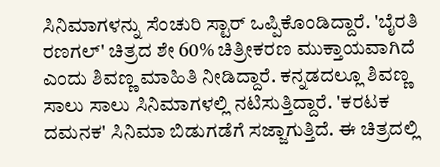ಸಿನಿಮಾಗಳನ್ನು ಸೆಂಚುರಿ ಸ್ಟಾರ್ ಒಪ್ಪಿಕೊಂಡಿದ್ದಾರೆ. 'ಬೈರತಿ ರಣಗಲ್' ಚಿತ್ರದ ಶೇ 60% ಚಿತ್ರೀಕರಣ ಮುಕ್ತಾಯವಾಗಿದೆ ಎಂದು ಶಿವಣ್ಣ ಮಾಹಿತಿ ನೀಡಿದ್ದಾರೆ. ಕನ್ನಡದಲ್ಲೂ ಶಿವಣ್ಣ ಸಾಲು ಸಾಲು ಸಿನಿಮಾಗಳಲ್ಲಿ ನಟಿಸುತ್ತಿದ್ದಾರೆ. 'ಕರಟಕ ದಮನಕ' ಸಿನಿಮಾ ಬಿಡುಗಡೆಗೆ ಸಜ್ಜಾಗುತ್ತಿದೆ. ಈ ಚಿತ್ರದಲ್ಲಿ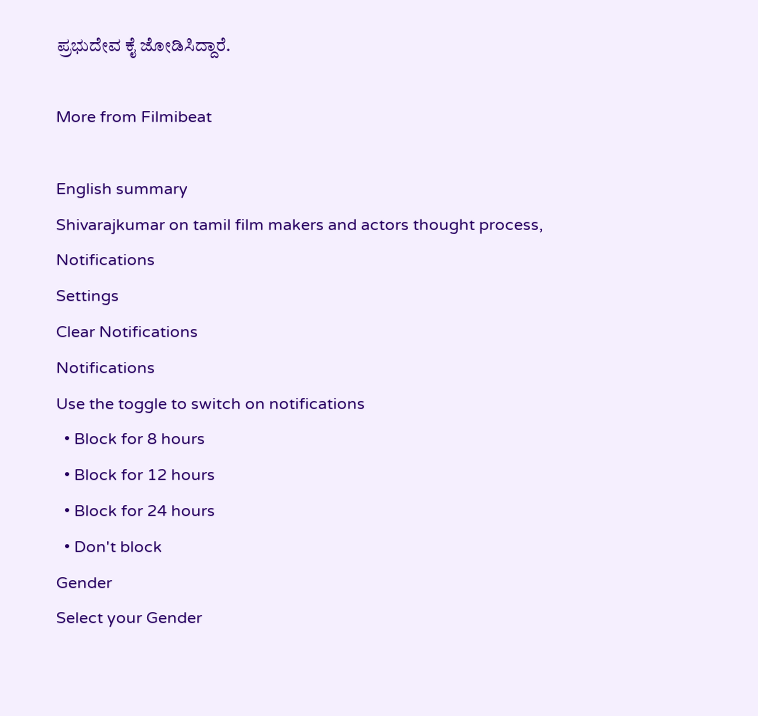ಪ್ರಭುದೇವ ಕೈ ಜೋಡಿಸಿದ್ದಾರೆ.

More from Filmibeat

English summary
Shivarajkumar on tamil film makers and actors thought process,
Notifications
Settings
Clear Notifications
Notifications
Use the toggle to switch on notifications
  • Block for 8 hours
  • Block for 12 hours
  • Block for 24 hours
  • Don't block
Gender
Select your Gender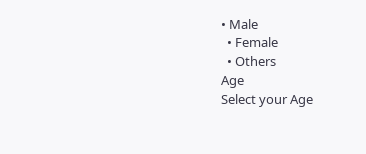• Male
  • Female
  • Others
Age
Select your Age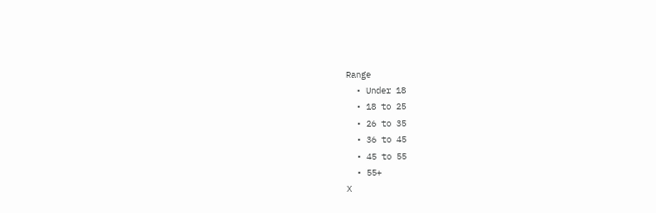Range
  • Under 18
  • 18 to 25
  • 26 to 35
  • 36 to 45
  • 45 to 55
  • 55+
X